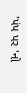'પંપ પર 'નો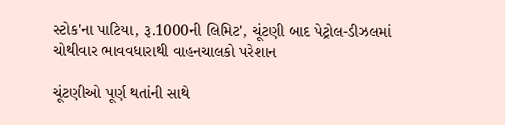સ્ટોક'ના પાટિયા, રૂ.1000ની લિમિટ', ચૂંટણી બાદ પેટ્રોલ-ડીઝલમાં ચોથીવાર ભાવવધારાથી વાહનચાલકો પરેશાન

ચૂંટણીઓ પૂર્ણ થતાંની સાથે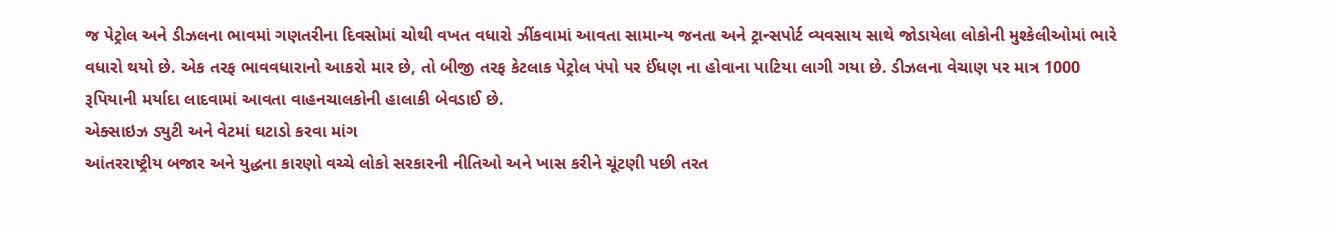જ પેટ્રોલ અને ડીઝલના ભાવમાં ગણતરીના દિવસોમાં ચોથી વખત વધારો ઝીંકવામાં આવતા સામાન્ય જનતા અને ટ્રાન્સપોર્ટ વ્યવસાય સાથે જોડાયેલા લોકોની મુશ્કેલીઓમાં ભારે વધારો થયો છે. એક તરફ ભાવવધારાનો આકરો માર છે, તો બીજી તરફ કેટલાક પેટ્રોલ પંપો પર ઈંધણ ના હોવાના પાટિયા લાગી ગયા છે. ડીઝલના વેચાણ પર માત્ર 1000 રૂપિયાની મર્યાદા લાદવામાં આવતા વાહનચાલકોની હાલાકી બેવડાઈ છે.
એક્સાઇઝ ડ્યુટી અને વેટમાં ઘટાડો કરવા માંગ
આંતરરાષ્ટ્રીય બજાર અને યુદ્ધના કારણો વચ્ચે લોકો સરકારની નીતિઓ અને ખાસ કરીને ચૂંટણી પછી તરત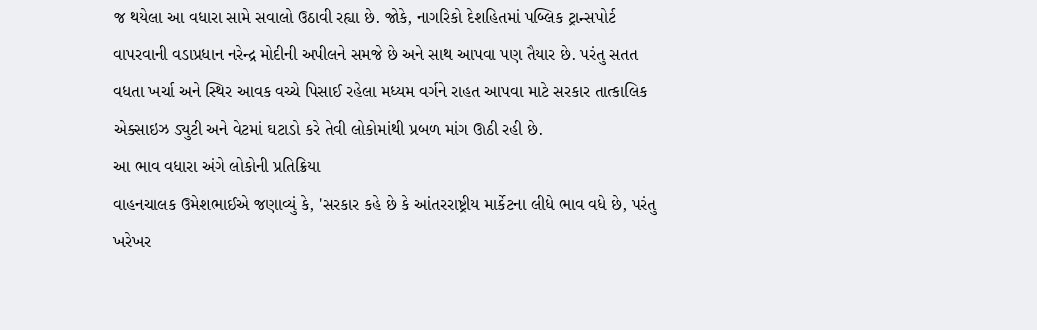જ થયેલા આ વધારા સામે સવાલો ઉઠાવી રહ્યા છે. જોકે, નાગરિકો દેશહિતમાં પબ્લિક ટ્રાન્સપોર્ટ વાપરવાની વડાપ્રધાન નરેન્દ્ર મોદીની અપીલને સમજે છે અને સાથ આપવા પણ તૈયાર છે. પરંતુ સતત વધતા ખર્ચા અને સ્થિર આવક વચ્ચે પિસાઈ રહેલા મધ્યમ વર્ગને રાહત આપવા માટે સરકાર તાત્કાલિક એક્સાઇઝ ડ્યુટી અને વેટમાં ઘટાડો કરે તેવી લોકોમાંથી પ્રબળ માંગ ઊઠી રહી છે.
આ ભાવ વધારા અંગે લોકોની પ્રતિક્રિયા
વાહનચાલક ઉમેશભાઈએ જણાવ્યું કે, 'સરકાર કહે છે કે આંતરરાષ્ટ્રીય માર્કેટના લીધે ભાવ વધે છે, પરંતુ ખરેખર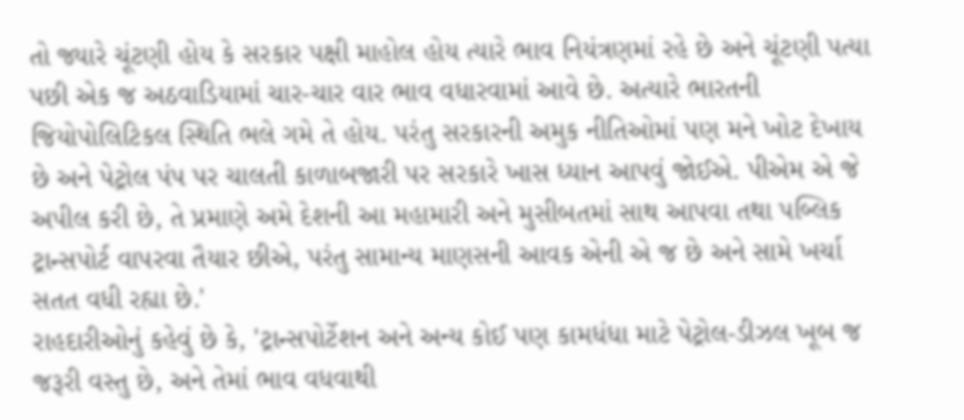તો જ્યારે ચૂંટણી હોય કે સરકાર પક્ષી માહોલ હોય ત્યારે ભાવ નિયંત્રણમાં રહે છે અને ચૂંટણી પત્યા પછી એક જ અઠવાડિયામાં ચાર-ચાર વાર ભાવ વધારવામાં આવે છે. અત્યારે ભારતની જિયોપોલિટિકલ સ્થિતિ ભલે ગમે તે હોય. પરંતુ સરકારની અમુક નીતિઓમાં પણ મને ખોટ દેખાય છે અને પેટ્રોલ પંપ પર ચાલતી કાળાબજારી પર સરકારે ખાસ ધ્યાન આપવું જોઈએ. પીએમ એ જે અપીલ કરી છે, તે પ્રમાણે અમે દેશની આ મહામારી અને મુસીબતમાં સાથ આપવા તથા પબ્લિક ટ્રાન્સપોર્ટ વાપરવા તૈયાર છીએ, પરંતુ સામાન્ય માણસની આવક એની એ જ છે અને સામે ખર્ચા સતત વધી રહ્યા છે.'
રાહદારીઓનું કહેવું છે કે, 'ટ્રાન્સપોર્ટેશન અને અન્ય કોઈ પણ કામધંધા માટે પેટ્રોલ-ડીઝલ ખૂબ જ જરૂરી વસ્તુ છે, અને તેમાં ભાવ વધવાથી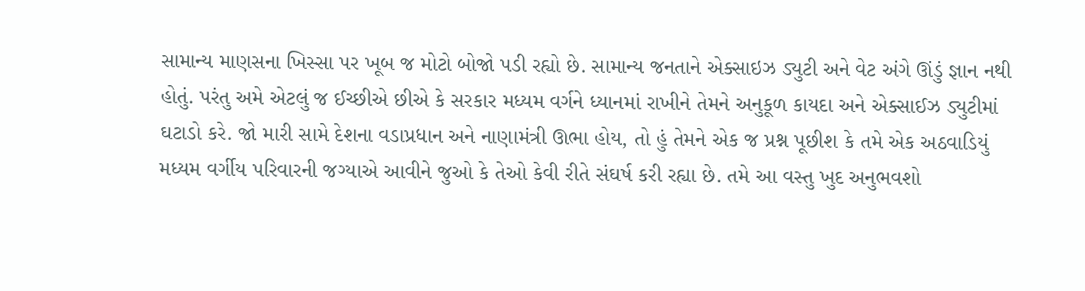સામાન્ય માણસના ખિસ્સા પર ખૂબ જ મોટો બોજો પડી રહ્યો છે. સામાન્ય જનતાને એક્સાઇઝ ડ્યુટી અને વેટ અંગે ઊંડું જ્ઞાન નથી હોતું. પરંતુ અમે એટલું જ ઈચ્છીએ છીએ કે સરકાર મધ્યમ વર્ગને ધ્યાનમાં રાખીને તેમને અનુકૂળ કાયદા અને એક્સાઈઝ ડ્યુટીમાં ઘટાડો કરે. જો મારી સામે દેશના વડાપ્રધાન અને નાણામંત્રી ઊભા હોય, તો હું તેમને એક જ પ્રશ્ન પૂછીશ કે તમે એક અઠવાડિયું મધ્યમ વર્ગીય પરિવારની જગ્યાએ આવીને જુઓ કે તેઓ કેવી રીતે સંઘર્ષ કરી રહ્યા છે. તમે આ વસ્તુ ખુદ અનુભવશો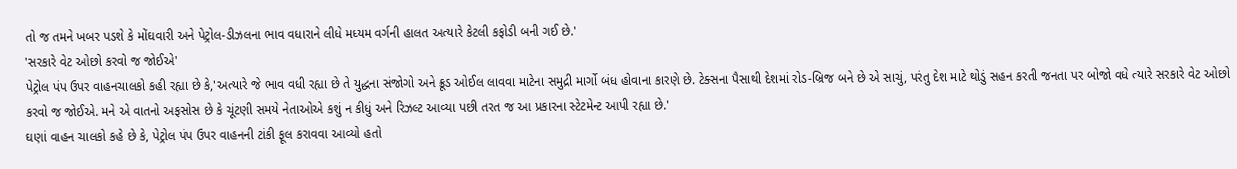તો જ તમને ખબર પડશે કે મોંઘવારી અને પેટ્રોલ-ડીઝલના ભાવ વધારાને લીધે મધ્યમ વર્ગની હાલત અત્યારે કેટલી કફોડી બની ગઈ છે.'
'સરકારે વેટ ઓછો કરવો જ જોઈએ'
પેટ્રોલ પંપ ઉપર વાહનચાલકો કહી રહ્યા છે કે,'અત્યારે જે ભાવ વધી રહ્યા છે તે યુદ્ધના સંજોગો અને ક્રૂડ ઓઈલ લાવવા માટેના સમુદ્રી માર્ગો બંધ હોવાના કારણે છે. ટેક્સના પૈસાથી દેશમાં રોડ-બ્રિજ બને છે એ સાચું, પરંતુ દેશ માટે થોડું સહન કરતી જનતા પર બોજો વધે ત્યારે સરકારે વેટ ઓછો કરવો જ જોઈએ. મને એ વાતનો અફસોસ છે કે ચૂંટણી સમયે નેતાઓએ કશું ન કીધું અને રિઝલ્ટ આવ્યા પછી તરત જ આ પ્રકારના સ્ટેટમેન્ટ આપી રહ્યા છે.'
ઘણાં વાહન ચાલકો કહે છે કે, પેટ્રોલ પંપ ઉપર વાહનની ટાંકી ફૂલ કરાવવા આવ્યો હતો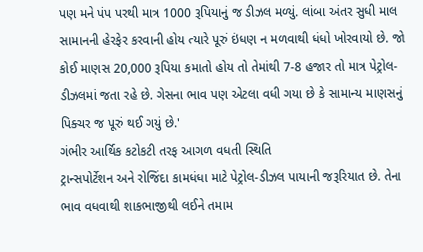પણ મને પંપ પરથી માત્ર 1000 રૂપિયાનું જ ડીઝલ મળ્યું. લાંબા અંતર સુધી માલ સામાનની હેરફેર કરવાની હોય ત્યારે પૂરું ઇંધણ ન મળવાથી ધંધો ખોરવાયો છે. જો કોઈ માણસ 20,000 રૂપિયા કમાતો હોય તો તેમાંથી 7-8 હજાર તો માત્ર પેટ્રોલ-ડીઝલમાં જતા રહે છે. ગેસના ભાવ પણ એટલા વધી ગયા છે કે સામાન્ય માણસનું પિક્ચર જ પૂરું થઈ ગયું છે.'
ગંભીર આર્થિક કટોકટી તરફ આગળ વધતી સ્થિતિ
ટ્રાન્સપોર્ટેશન અને રોજિંદા કામધંધા માટે પેટ્રોલ-ડીઝલ પાયાની જરૂરિયાત છે. તેના ભાવ વધવાથી શાકભાજીથી લઈને તમામ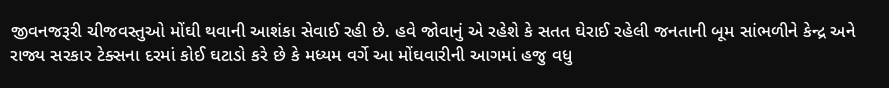જીવનજરૂરી ચીજવસ્તુઓ મોંઘી થવાની આશંકા સેવાઈ રહી છે. હવે જોવાનું એ રહેશે કે સતત ઘેરાઈ રહેલી જનતાની બૂમ સાંભળીને કેન્દ્ર અને રાજ્ય સરકાર ટેક્સના દરમાં કોઈ ઘટાડો કરે છે કે મધ્યમ વર્ગે આ મોંઘવારીની આગમાં હજુ વધુ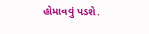હોમાવવું પડશે.